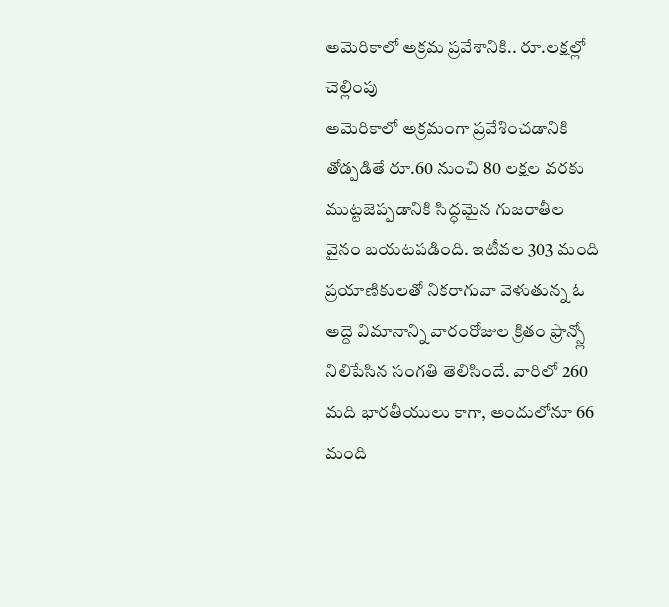అమెరికాలో అక్రమ ప్రవేశానికి.. రూ.లక్షల్లో చెల్లింపు
అమెరికాలో అక్రమంగా ప్రవేశించడానికి తోడ్పడితే రూ.60 నుంచి 80 లక్షల వరకు ముట్టజెప్పడానికి సిద్ధమైన గుజరాతీల వైనం బయటపడింది. ఇటీవల 303 మంది ప్రయాణికులతో నికరాగువా వెళుతున్న ఓ అద్దె విమానాన్ని వారంరోజుల క్రితం ఫ్రాన్స్లో నిలిపేసిన సంగతి తెలిసిందే. వారిలో 260 మది భారతీయులు కాగా, అందులోనూ 66 మంది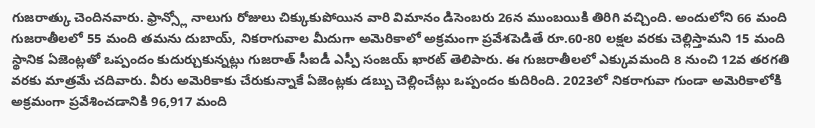గుజరాత్కు చెందినవారు. ఫ్రాన్స్లో నాలుగు రోజులు చిక్కుకుపోయిన వారి విమానం డిసెంబరు 26న ముంబయికి తిరిగి వచ్చింది. అందులోని 66 మంది గుజరాతీలలో 55 మంది తమను దుబాయ్, నికరాగువాల మీదుగా అమెరికాలో అక్రమంగా ప్రవేశపెడితే రూ.60-80 లక్షల వరకు చెల్లిస్తామని 15 మంది స్థానిక ఏజెంట్లతో ఒప్పందం కుదుర్చుకున్నట్లు గుజరాత్ సీఐడీ ఎస్పీ సంజయ్ ఖారట్ తెలిపారు. ఈ గుజరాతీలలో ఎక్కువమంది 8 నుంచి 12వ తరగతి వరకు మాత్రమే చదివారు. వీరు అమెరికాకు చేరుకున్నాకే ఏజెంట్లకు డబ్బు చెల్లించేట్లు ఒప్పందం కుదిరింది. 2023లో నికరాగువా గుండా అమెరికాలోకి అక్రమంగా ప్రవేశించడానికి 96,917 మంది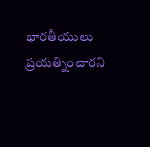భారతీయులు ప్రయత్నించారని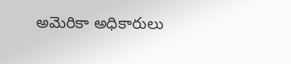అమెరికా అధికారులు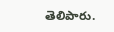తెలిపారు.